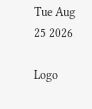Tue Aug 25 2026

Logo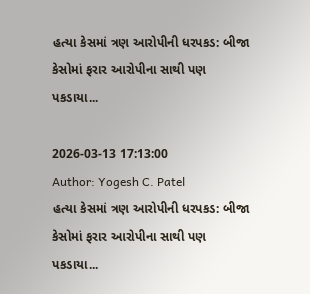હત્યા કેસમાં ત્રણ આરોપીની ધરપકડ: બીજા કેસોમાં ફરાર આરોપીના સાથી પણ પકડાયા...

2026-03-13 17:13:00
Author: Yogesh C. Patel
હત્યા કેસમાં ત્રણ આરોપીની ધરપકડ: બીજા કેસોમાં ફરાર આરોપીના સાથી પણ પકડાયા...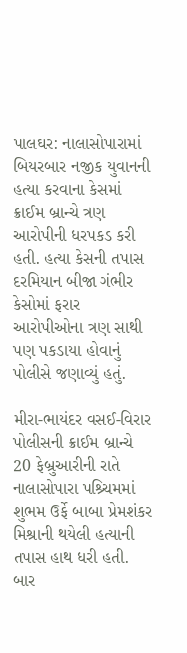પાલઘર: નાલાસોપારામાં બિયરબાર નજીક યુવાનની હત્યા કરવાના કેસમાં ક્રાઈમ બ્રાન્ચે ત્રણ આરોપીની ધરપકડ કરી હતી. હત્યા કેસની તપાસ દરમિયાન બીજા ગંભીર કેસોમાં ફરાર આરોપીઓના ત્રણ સાથી પણ પકડાયા હોવાનું પોલીસે જણાવ્યું હતું.

મીરા-ભાયંદર વસઈ-વિરાર પોલીસની ક્રાઈમ બ્રાન્ચે 20 ફેબ્રુઆરીની રાતે નાલાસોપારા પશ્ર્ચિમમાં શુભમ ઉર્ફે બાબા પ્રેમશંકર મિશ્રાની થયેલી હત્યાની તપાસ હાથ ધરી હતી. બાર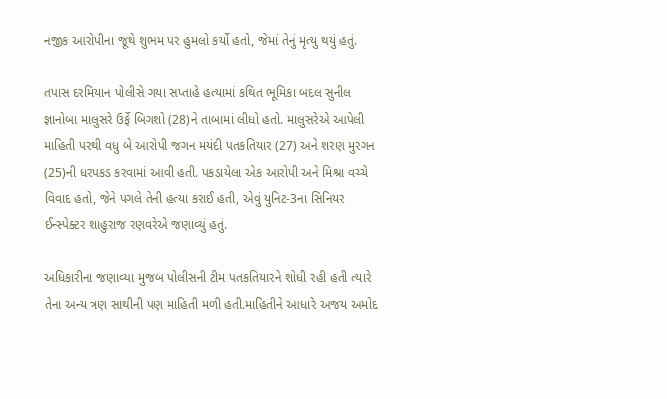નજીક આરોપીના જૂથે શુભમ પર હુમલો કર્યો હતો, જેમાં તેનું મૃત્યુ થયું હતું.

તપાસ દરમિયાન પોલીસે ગયા સપ્તાહે હત્યામાં કથિત ભૂમિકા બદલ સુનીલ જ્ઞાનોબા માલુસરે ઉર્ફે બિગશો (28)ને તાબામાં લીધો હતો. માલુસરેએ આપેલી માહિતી પરથી વધુ બે આરોપી જગન મયંદી પતકતિયાર (27) અને શરણ મુરગન (25)ની ધરપકડ કરવામાં આવી હતી. પકડાયેલા એક આરોપી અને મિશ્રા વચ્ચે વિવાદ હતો, જેને પગલે તેની હત્યા કરાઈ હતી, એવું યુનિટ-3ના સિનિયર ઈન્સ્પેક્ટર શાહુરાજ રણવરેએ જણાવ્યું હતું.

અધિકારીના જણાવ્યા મુજબ પોલીસની ટીમ પતકતિયારને શોધી રહી હતી ત્યારે તેના અન્ય ત્રણ સાથીની પણ માહિતી મળી હતી.માહિતીને આધારે અજય અમોદ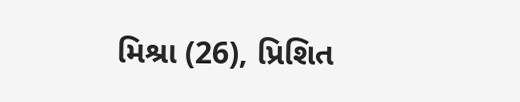મિશ્રા (26), પ્રિશિત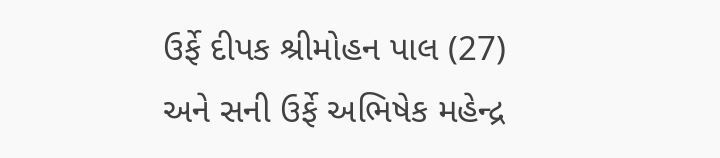ઉર્ફે દીપક શ્રીમોહન પાલ (27) અને સની ઉર્ફે અભિષેક મહેન્દ્ર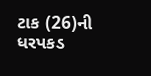ટાક (26)ની ધરપકડ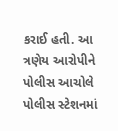કરાઈ હતી. આ ત્રણેય આરોપીને પોલીસ આચોલે પોલીસ સ્ટેશનમાં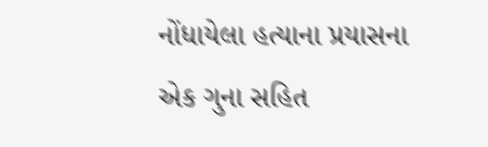નોંધાયેલા હત્યાના પ્રયાસના એક ગુના સહિત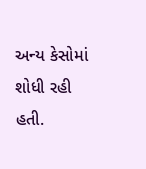અન્ય કેસોમાં શોધી રહી હતી.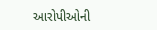આરોપીઓની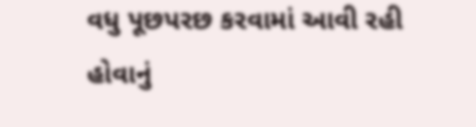વધુ પૂછપરછ કરવામાં આવી રહી હોવાનું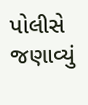પોલીસે જણાવ્યું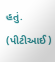હતું. (પીટીઆઈ)